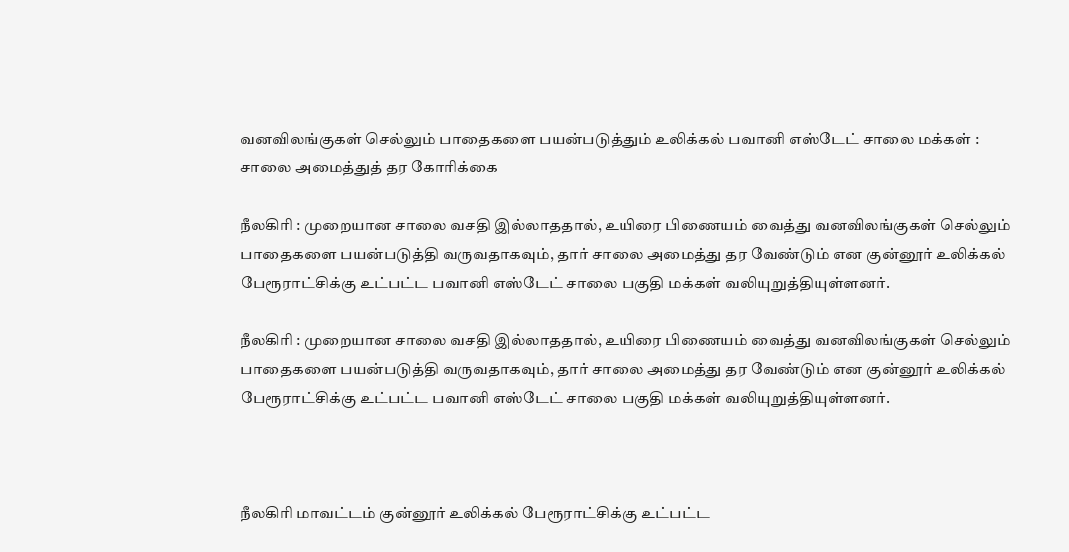வனவிலங்குகள் செல்லும் பாதைகளை பயன்படுத்தும் உலிக்கல் பவானி எஸ்டேட் சாலை மக்கள் : சாலை அமைத்துத் தர கோரிக்கை

நீலகிரி : முறையான சாலை வசதி இல்லாததால், உயிரை பிணையம் வைத்து வனவிலங்குகள் செல்லும் பாதைகளை பயன்படுத்தி வருவதாகவும், தார் சாலை அமைத்து தர வேண்டும் என குன்னூர் உலிக்கல் பேரூராட்சிக்கு உட்பட்ட பவானி எஸ்டேட் சாலை பகுதி மக்கள் வலியுறுத்தியுள்ளனர்.

நீலகிரி : முறையான சாலை வசதி இல்லாததால், உயிரை பிணையம் வைத்து வனவிலங்குகள் செல்லும் பாதைகளை பயன்படுத்தி வருவதாகவும், தார் சாலை அமைத்து தர வேண்டும் என குன்னூர் உலிக்கல் பேரூராட்சிக்கு உட்பட்ட பவானி எஸ்டேட் சாலை பகுதி மக்கள் வலியுறுத்தியுள்ளனர்.



நீலகிரி மாவட்டம் குன்னூர் உலிக்கல் பேரூராட்சிக்கு உட்பட்ட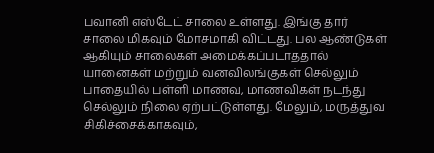பவானி எஸ்டேட் சாலை உள்ளது. இங்கு தார் சாலை மிகவும் மோசமாகி விட்டது. பல ஆண்டுகள் ஆகியும் சாலைகள் அமைக்கப்படாததால் யானைகள் மற்றும் வனவிலங்குகள் செல்லும் பாதையில் பள்ளி மாணவ, மாணவிகள் நடந்து செல்லும் நிலை ஏற்பட்டுள்ளது. மேலும், மருத்துவ சிகிச்சைக்காகவும்,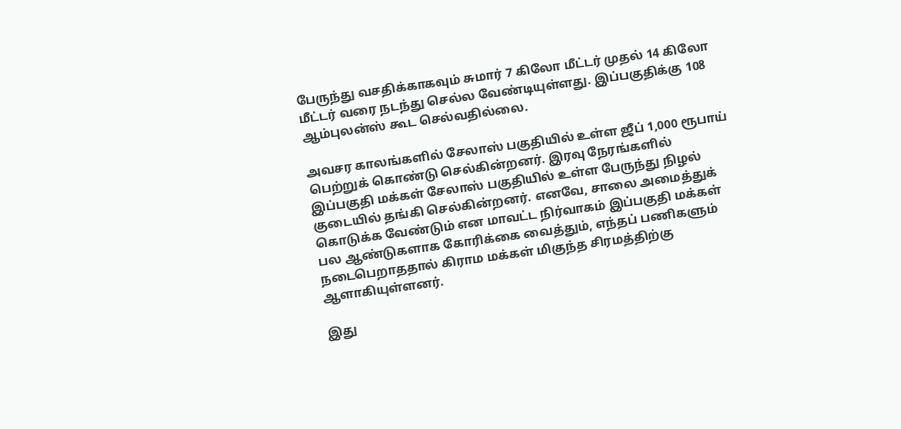பேருந்து வசதிக்காகவும் சுமார் 7 கிலோ மீட்டர் முதல் 14 கிலோ மீட்டர் வரை நடந்து செல்ல வேண்டியுள்ளது. இப்பகுதிக்கு 108 ஆம்புலன்ஸ் கூட செல்வதில்லை.

அவசர காலங்களில் சேலாஸ் பகுதியில் உள்ள ஜீப் 1,000 ரூபாய் பெற்றுக் கொண்டு செல்கின்றனர். இரவு நேரங்களில் இப்பகுதி மக்கள் சேலாஸ் பகுதியில் உள்ள பேருந்து நிழல் குடையில் தங்கி செல்கின்றனர். எனவே, சாலை அமைத்துக் கொடுக்க வேண்டும் என மாவட்ட நிர்வாகம் இப்பகுதி மக்கள் பல ஆண்டுகளாக கோரிக்கை வைத்தும், எந்தப் பணிகளும் நடைபெறாததால் கிராம மக்கள் மிகுந்த சிரமத்திற்கு ஆளாகியுள்ளனர்.

இது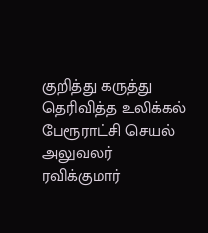குறித்து கருத்து தெரிவித்த உலிக்கல் பேரூராட்சி செயல் அலுவலர் ரவிக்குமார்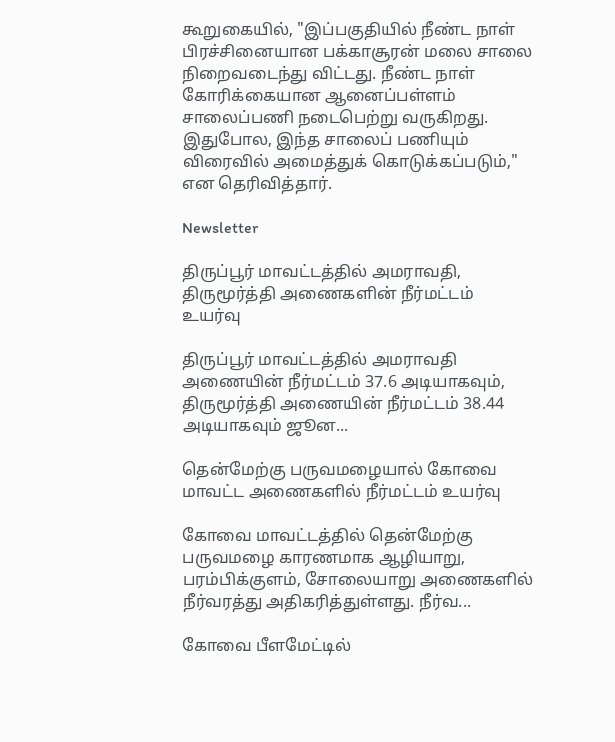கூறுகையில், "இப்பகுதியில் நீண்ட நாள் பிரச்சினையான பக்காசூரன் மலை சாலை நிறைவடைந்து விட்டது. நீண்ட நாள் கோரிக்கையான ஆனைப்பள்ளம் சாலைப்பணி நடைபெற்று வருகிறது. இதுபோல, இந்த சாலைப் பணியும் விரைவில் அமைத்துக் கொடுக்கப்படும்," என தெரிவித்தார்.

Newsletter

திருப்பூர் மாவட்டத்தில் அமராவதி, திருமூர்த்தி அணைகளின் நீர்மட்டம் உயர்வு

திருப்பூர் மாவட்டத்தில் அமராவதி அணையின் நீர்மட்டம் 37.6 அடியாகவும், திருமூர்த்தி அணையின் நீர்மட்டம் 38.44 அடியாகவும் ஜூன...

தென்மேற்கு பருவமழையால் கோவை மாவட்ட அணைகளில் நீர்மட்டம் உயர்வு

கோவை மாவட்டத்தில் தென்மேற்கு பருவமழை காரணமாக ஆழியாறு, பரம்பிக்குளம், சோலையாறு அணைகளில் நீர்வரத்து அதிகரித்துள்ளது. நீர்வ...

கோவை பீளமேட்டில்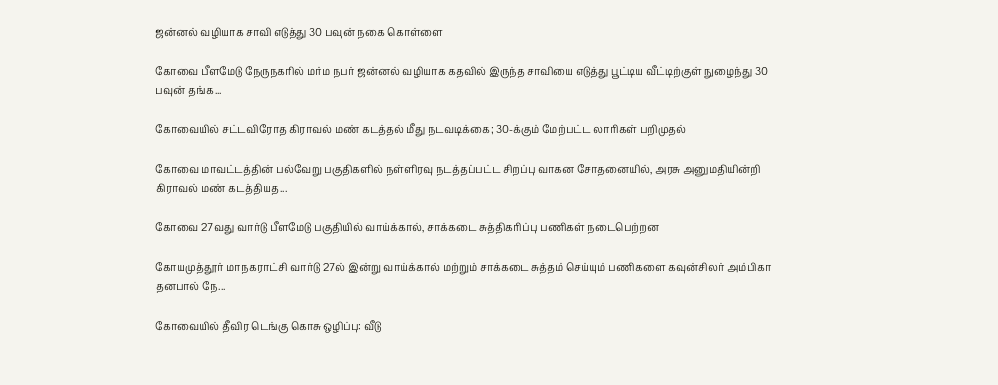ஜன்னல் வழியாக சாவி எடுத்து 30 பவுன் நகை கொள்ளை

கோவை பீளமேடு நேருநகரில் மர்ம நபர் ஜன்னல் வழியாக கதவில் இருந்த சாவியை எடுத்து பூட்டிய வீட்டிற்குள் நுழைந்து 30 பவுன் தங்க...

கோவையில் சட்டவிரோத கிராவல் மண் கடத்தல் மீது நடவடிக்கை; 30-க்கும் மேற்பட்ட லாரிகள் பறிமுதல்

கோவை மாவட்டத்தின் பல்வேறு பகுதிகளில் நள்ளிரவு நடத்தப்பட்ட சிறப்பு வாகன சோதனையில், அரசு அனுமதியின்றி கிராவல் மண் கடத்தியத...

கோவை 27வது வார்டு பீளமேடு பகுதியில் வாய்க்கால், சாக்கடை சுத்திகரிப்பு பணிகள் நடைபெற்றன

கோயமுத்தூர் மாநகராட்சி வார்டு 27ல் இன்று வாய்க்கால் மற்றும் சாக்கடை சுத்தம் செய்யும் பணிகளை கவுன்சிலர் அம்பிகா தனபால் நே...

கோவையில் தீவிர டெங்கு கொசு ஒழிப்பு: வீடு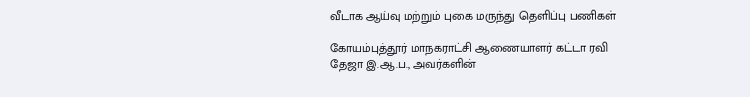வீடாக ஆய்வு மற்றும் புகை மருந்து தெளிப்பு பணிகள்

கோயம்புத்தூர் மாநகராட்சி ஆணையாளர் கட்டா ரவி தேஜா இ.ஆ.ப., அவர்களின்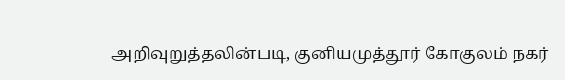அறிவுறுத்தலின்படி, குனியமுத்தூர் கோகுலம் நகர்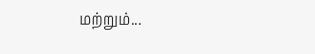மற்றும்...